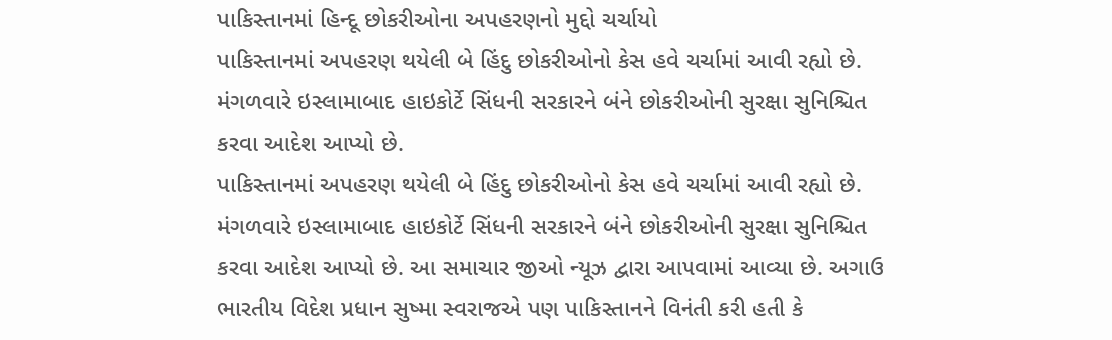પાકિસ્તાનમાં હિન્દૂ છોકરીઓના અપહરણનો મુદ્દો ચર્ચાયો
પાકિસ્તાનમાં અપહરણ થયેલી બે હિંદુ છોકરીઓનો કેસ હવે ચર્ચામાં આવી રહ્યો છે. મંગળવારે ઇસ્લામાબાદ હાઇકોર્ટે સિંધની સરકારને બંને છોકરીઓની સુરક્ષા સુનિશ્ચિત કરવા આદેશ આપ્યો છે.
પાકિસ્તાનમાં અપહરણ થયેલી બે હિંદુ છોકરીઓનો કેસ હવે ચર્ચામાં આવી રહ્યો છે. મંગળવારે ઇસ્લામાબાદ હાઇકોર્ટે સિંધની સરકારને બંને છોકરીઓની સુરક્ષા સુનિશ્ચિત કરવા આદેશ આપ્યો છે. આ સમાચાર જીઓ ન્યૂઝ દ્વારા આપવામાં આવ્યા છે. અગાઉ ભારતીય વિદેશ પ્રધાન સુષ્મા સ્વરાજએ પણ પાકિસ્તાનને વિનંતી કરી હતી કે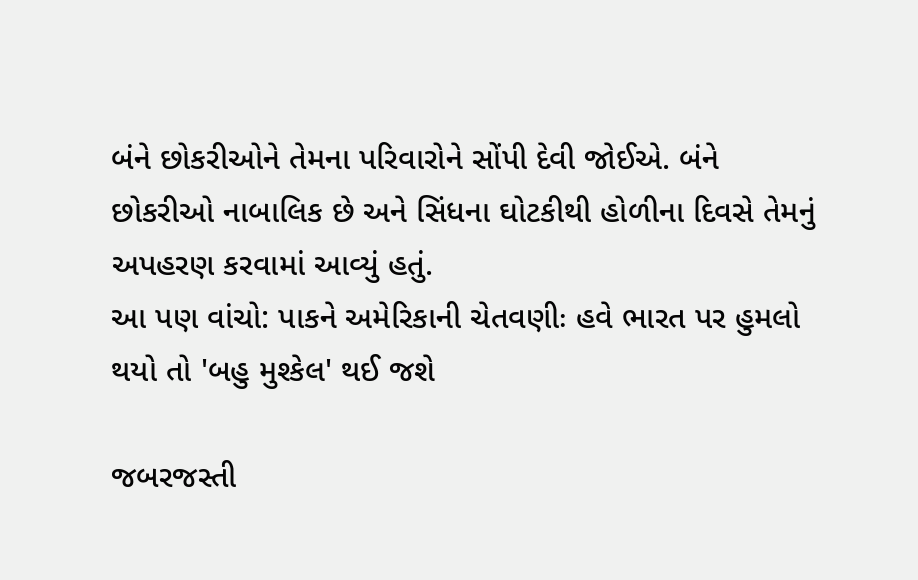બંને છોકરીઓને તેમના પરિવારોને સોંપી દેવી જોઈએ. બંને છોકરીઓ નાબાલિક છે અને સિંધના ઘોટકીથી હોળીના દિવસે તેમનું અપહરણ કરવામાં આવ્યું હતું.
આ પણ વાંચો: પાકને અમેરિકાની ચેતવણીઃ હવે ભારત પર હુમલો થયો તો 'બહુ મુશ્કેલ' થઈ જશે

જબરજસ્તી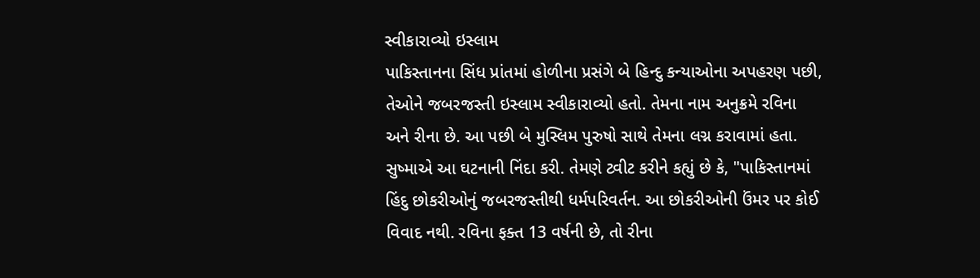સ્વીકારાવ્યો ઇસ્લામ
પાકિસ્તાનના સિંધ પ્રાંતમાં હોળીના પ્રસંગે બે હિન્દુ કન્યાઓના અપહરણ પછી, તેઓને જબરજસ્તી ઇસ્લામ સ્વીકારાવ્યો હતો. તેમના નામ અનુક્રમે રવિના અને રીના છે. આ પછી બે મુસ્લિમ પુરુષો સાથે તેમના લગ્ન કરાવામાં હતા. સુષ્માએ આ ઘટનાની નિંદા કરી. તેમણે ટ્વીટ કરીને કહ્યું છે કે, "પાકિસ્તાનમાં હિંદુ છોકરીઓનું જબરજસ્તીથી ધર્મપરિવર્તન. આ છોકરીઓની ઉંમર પર કોઈ વિવાદ નથી. રવિના ફક્ત 13 વર્ષની છે, તો રીના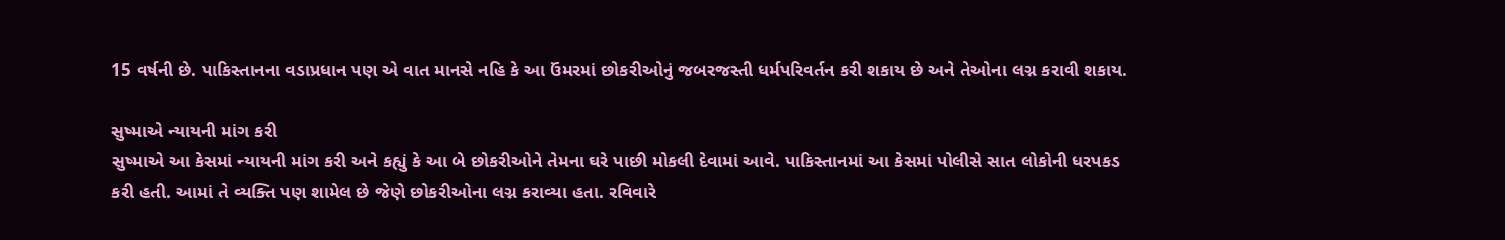15 વર્ષની છે. પાકિસ્તાનના વડાપ્રધાન પણ એ વાત માનસે નહિ કે આ ઉંમરમાં છોકરીઓનું જબરજસ્તી ધર્મપરિવર્તન કરી શકાય છે અને તેઓના લગ્ન કરાવી શકાય.

સુષ્માએ ન્યાયની માંગ કરી
સુષ્માએ આ કેસમાં ન્યાયની માંગ કરી અને કહ્યું કે આ બે છોકરીઓને તેમના ઘરે પાછી મોકલી દેવામાં આવે. પાકિસ્તાનમાં આ કેસમાં પોલીસે સાત લોકોની ધરપકડ કરી હતી. આમાં તે વ્યક્તિ પણ શામેલ છે જેણે છોકરીઓના લગ્ન કરાવ્યા હતા. રવિવારે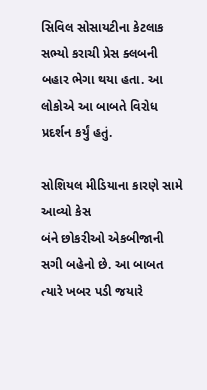સિવિલ સોસાયટીના કેટલાક સભ્યો કરાચી પ્રેસ ક્લબની બહાર ભેગા થયા હતા. આ લોકોએ આ બાબતે વિરોધ પ્રદર્શન કર્યું હતું.

સોશિયલ મીડિયાના કારણે સામે આવ્યો કેસ
બંને છોકરીઓ એકબીજાની સગી બહેનો છે. આ બાબત ત્યારે ખબર પડી જયારે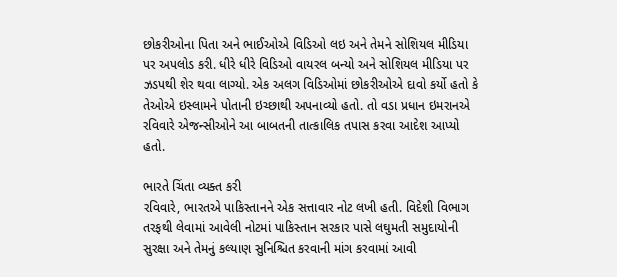છોકરીઓના પિતા અને ભાઈઓએ વિડિઓ લઇ અને તેમને સોશિયલ મીડિયા પર અપલોડ કરી. ધીરે ધીરે વિડિઓ વાયરલ બન્યો અને સોશિયલ મીડિયા પર ઝડપથી શેર થવા લાગ્યો. એક અલગ વિડિઓમાં છોકરીઓએ દાવો કર્યો હતો કે તેઓએ ઇસ્લામને પોતાની ઇચ્છાથી અપનાવ્યો હતો. તો વડા પ્રધાન ઇમરાનએ રવિવારે એજન્સીઓને આ બાબતની તાત્કાલિક તપાસ કરવા આદેશ આપ્યો હતો.

ભારતે ચિંતા વ્યક્ત કરી
રવિવારે, ભારતએ પાકિસ્તાનને એક સત્તાવાર નોટ લખી હતી. વિદેશી વિભાગ તરફથી લેવામાં આવેલી નોટમાં પાકિસ્તાન સરકાર પાસે લઘુમતી સમુદાયોની સુરક્ષા અને તેમનું કલ્યાણ સુનિશ્ચિત કરવાની માંગ કરવામાં આવી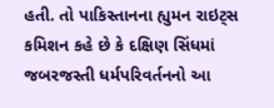હતી. તો પાકિસ્તાનના હ્યુમન રાઇટ્સ કમિશન કહે છે કે દક્ષિણ સિંધમાં જબરજસ્તી ધર્મપરિવર્તનનો આ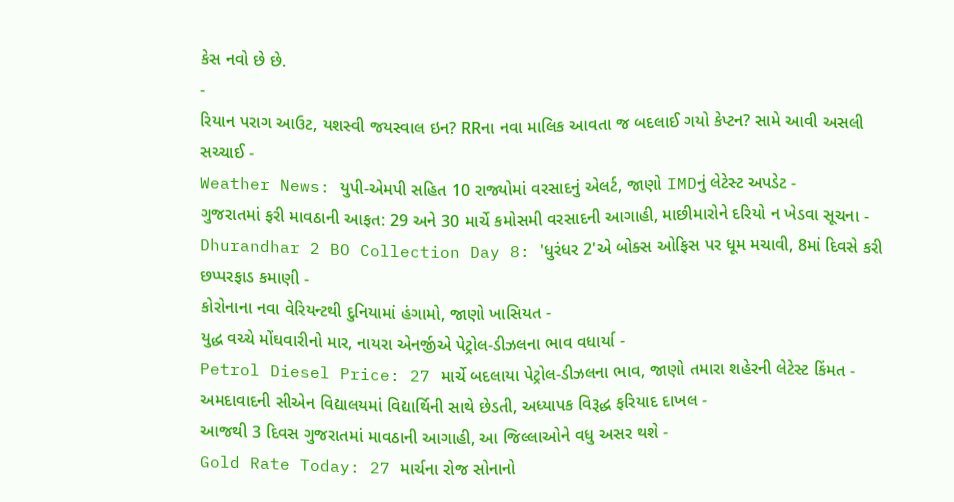કેસ નવો છે છે.
-
રિયાન પરાગ આઉટ, યશસ્વી જયસ્વાલ ઇન? RRના નવા માલિક આવતા જ બદલાઈ ગયો કેપ્ટન? સામે આવી અસલી સચ્ચાઈ -
Weather News: યુપી-એમપી સહિત 10 રાજ્યોમાં વરસાદનું એલર્ટ, જાણો IMDનું લેટેસ્ટ અપડેટ -
ગુજરાતમાં ફરી માવઠાની આફત: 29 અને 30 માર્ચે કમોસમી વરસાદની આગાહી, માછીમારોને દરિયો ન ખેડવા સૂચના -
Dhurandhar 2 BO Collection Day 8: 'ધુરંધર 2'એ બોક્સ ઓફિસ પર ધૂમ મચાવી, 8માં દિવસે કરી છપ્પરફાડ કમાણી -
કોરોનાના નવા વેરિયન્ટથી દુનિયામાં હંગામો, જાણો ખાસિયત -
યુદ્ધ વચ્ચે મોંઘવારીનો માર, નાયરા એનર્જીએ પેટ્રોલ-ડીઝલના ભાવ વધાર્યા -
Petrol Diesel Price: 27 માર્ચે બદલાયા પેટ્રોલ-ડીઝલના ભાવ, જાણો તમારા શહેરની લેટેસ્ટ કિંમત -
અમદાવાદની સીએન વિદ્યાલયમાં વિદ્યાર્થિની સાથે છેડતી, અધ્યાપક વિરૂદ્ધ ફરિયાદ દાખલ -
આજથી 3 દિવસ ગુજરાતમાં માવઠાની આગાહી, આ જિલ્લાઓને વધુ અસર થશે -
Gold Rate Today: 27 માર્ચના રોજ સોનાનો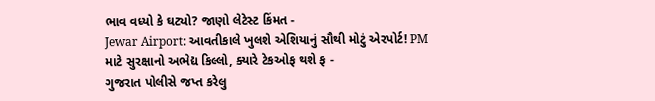ભાવ વધ્યો કે ઘટ્યો? જાણો લેટેસ્ટ કિંમત -
Jewar Airport: આવતીકાલે ખુલશે એશિયાનું સૌથી મોટું એરપોર્ટ! PM માટે સુરક્ષાનો અભેદ્ય કિલ્લો, ક્યારે ટેકઓફ થશે ફ -
ગુજરાત પોલીસે જપ્ત કરેલુ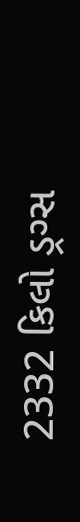2332 કિલો ડ્રગ્સ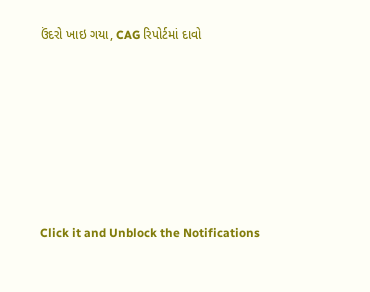ઉંદરો ખાઇ ગયા, CAG રિપોર્ટમાં દાવો








Click it and Unblock the Notifications